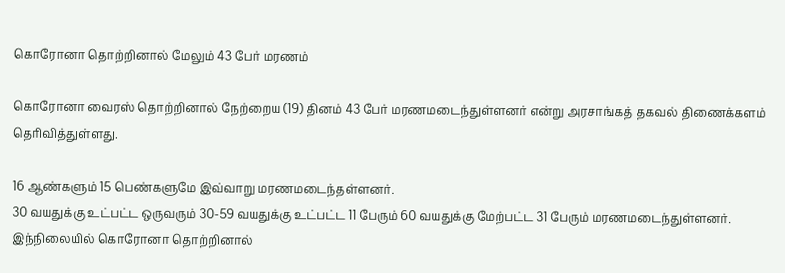கொரோனா தொற்றினால் மேலும் 43 பேர் மரணம்

கொரோனா வைரஸ் தொற்றினால் நேற்றைய (19) தினம் 43 பேர் மரணமடைந்துள்ளனர் என்று அரசாங்கத் தகவல் திணைக்களம் தெரிவித்துள்ளது.

16 ஆண்களும் 15 பெண்களுமே இவ்வாறு மரணமடைந்தள்ளனர்.
30 வயதுக்கு உட்பட்ட ஒருவரும் 30-59 வயதுக்கு உட்பட்ட 11 பேரும் 60 வயதுக்கு மேற்பட்ட 31 பேரும் மரணமடைந்துள்ளனர்.
இந்நிலையில் கொரோனா தொற்றினால்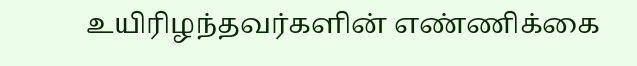உயிரிழந்தவர்களின் எண்ணிக்கை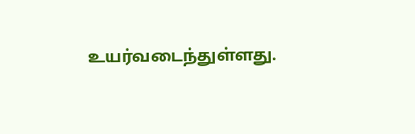உயர்வடைந்துள்ளது.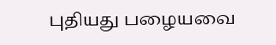புதியது பழையவை